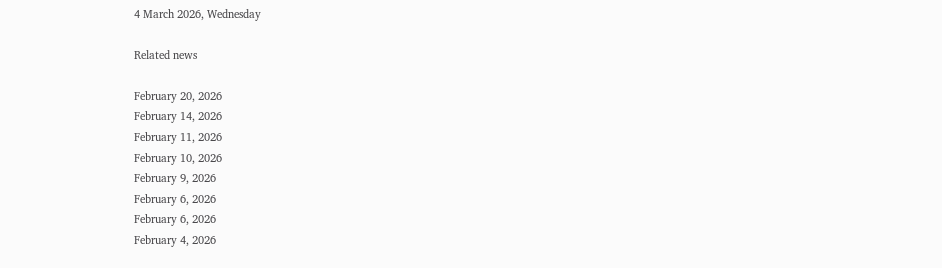4 March 2026, Wednesday

Related news

February 20, 2026
February 14, 2026
February 11, 2026
February 10, 2026
February 9, 2026
February 6, 2026
February 6, 2026
February 4, 2026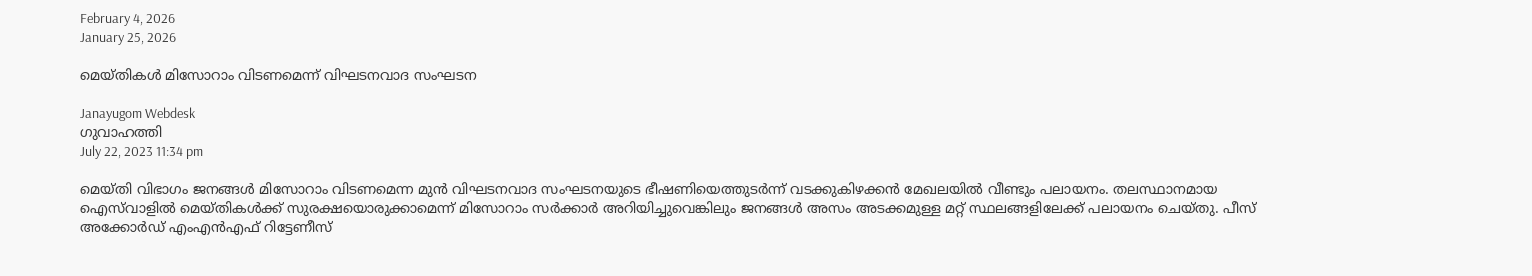February 4, 2026
January 25, 2026

മെയ്തികള്‍ മിസോറാം വിടണമെന്ന് വിഘടനവാദ സംഘടന

Janayugom Webdesk
ഗുവാഹത്തി
July 22, 2023 11:34 pm

മെയ്തി വിഭാഗം ജനങ്ങള്‍ മിസോറാം വിടണമെന്ന മുൻ വിഘടനവാദ സംഘടനയുടെ ഭീഷണിയെത്തുടര്‍ന്ന് വടക്കുകിഴക്കന്‍ മേഖലയില്‍ വീണ്ടും പലായനം. തലസ്ഥാനമായ ഐസ്‌വാളില്‍ മെയ്തികള്‍ക്ക് സുരക്ഷയൊരുക്കാമെന്ന് മിസോറാം സര്‍ക്കാര്‍ അറിയിച്ചുവെങ്കിലും ജനങ്ങള്‍ അസം അടക്കമുള്ള മറ്റ് സ്ഥലങ്ങളിലേക്ക് പലായനം ചെയ്തു. പീസ് അക്കോര്‍ഡ് എംഎൻഎഫ് റിട്ടേണീസ്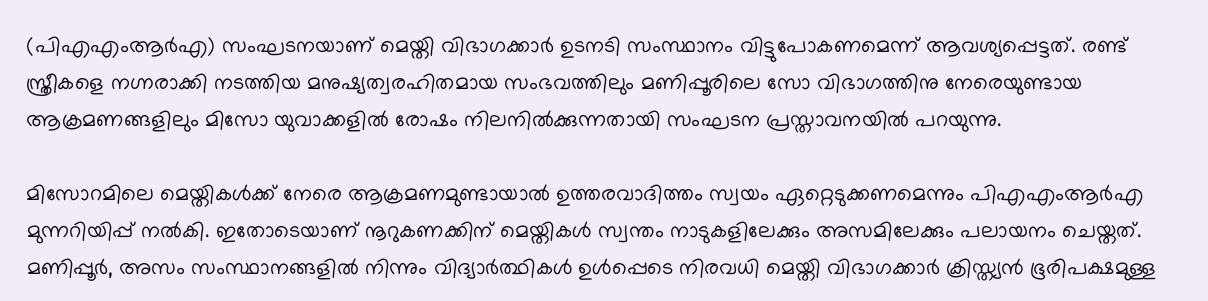(പിഎഎംആര്‍എ) സംഘടനയാണ് മെയ്തി വിഭാഗക്കാര്‍ ഉടനടി സംസ്ഥാനം വിട്ടുപോകണമെന്ന് ആവശ്യപ്പെട്ടത്. രണ്ട് സ്ത്രീകളെ നഗ്നരാക്കി നടത്തിയ മനുഷ്യത്വരഹിതമായ സംഭവത്തിലും മണിപ്പൂരിലെ സോ വിഭാഗത്തിനു നേരെയുണ്ടായ ആക്രമണങ്ങളിലും മിസോ യുവാക്കളില്‍ രോഷം നിലനില്‍ക്കുന്നതായി സംഘടന പ്രസ്താവനയില്‍ പറയുന്നു.

മിസോറമിലെ മെയ്തികള്‍ക്ക് നേരെ ആക്രമണമുണ്ടായാല്‍ ഉത്തരവാദിത്തം സ്വയം ഏറ്റെടുക്കണമെന്നും പിഎഎംആര്‍എ മുന്നറിയിപ്പ് നല്‍കി. ഇതോടെയാണ് നൂറുകണക്കിന് മെയ്തികള്‍ സ്വന്തം നാടുകളിലേക്കും അസമിലേക്കും പലായനം ചെയ്തത്. മണിപ്പൂര്‍, അസം സംസ്ഥാനങ്ങളില്‍ നിന്നും വിദ്യാര്‍ത്ഥികള്‍ ഉള്‍പ്പെടെ നിരവധി മെയ്തി വിഭാഗക്കാര്‍ ക്രിസ്ത്യൻ ഭൂരിപക്ഷമുള്ള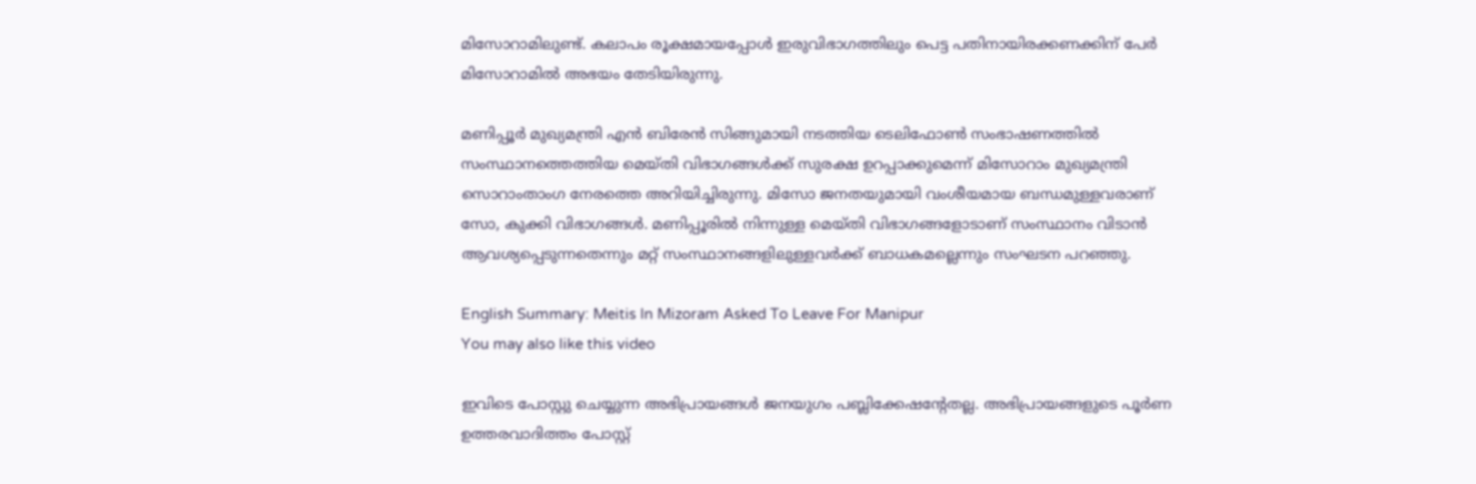മിസോറാമിലുണ്ട്. കലാപം രൂക്ഷമായപ്പോള്‍ ഇരുവിഭാഗത്തിലും പെട്ട പതിനായിരക്കണക്കിന് പേര്‍ മിസോറാമില്‍ അഭയം തേടിയിരുന്നു.

മണിപ്പൂര്‍ മുഖ്യമന്ത്രി എൻ ബിരേൻ സിങ്ങുമായി നടത്തിയ ടെലിഫോണ്‍ സംഭാഷണത്തില്‍ സംസ്ഥാനത്തെത്തിയ മെയ്തി വിഭാഗങ്ങള്‍ക്ക് സുരക്ഷ ഉറപ്പാക്കുമെന്ന് മിസോറാം മുഖ്യമന്ത്രി സൊറാംതാംഗ നേരത്തെ അറിയിച്ചിരുന്നു. മിസോ ജനതയുമായി വംശീയമായ ബന്ധമുള്ളവരാണ് സോ, കുക്കി വിഭാഗങ്ങള്‍. മണിപ്പൂരില്‍ നിന്നുള്ള മെയ്തി വിഭാഗങ്ങളോടാണ് സംസ്ഥാനം വിടാൻ ആവശ്യപ്പെടുന്നതെന്നും മറ്റ് സംസ്ഥാനങ്ങളിലുള്ളവര്‍ക്ക് ബാധകമല്ലെന്നും സംഘടന പറഞ്ഞു.

English Summary: Meitis In Mizoram Asked To Leave For Manipur
You may also like this video

ഇവിടെ പോസ്റ്റു ചെയ്യുന്ന അഭിപ്രായങ്ങള്‍ ജനയുഗം പബ്ലിക്കേഷന്റേതല്ല. അഭിപ്രായങ്ങളുടെ പൂര്‍ണ ഉത്തരവാദിത്തം പോസ്റ്റ്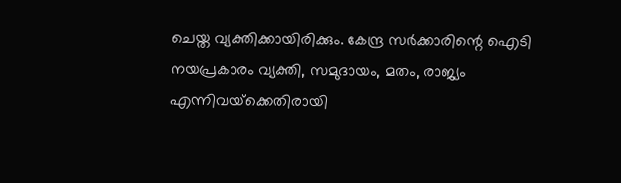ചെയ്ത വ്യക്തിക്കായിരിക്കും. കേന്ദ്ര സര്‍ക്കാരിന്റെ ഐടി നയപ്രകാരം വ്യക്തി, സമുദായം, മതം, രാജ്യം എന്നിവയ്‌ക്കെതിരായി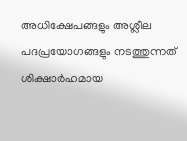അധിക്ഷേപങ്ങളും അശ്ലീല പദപ്രയോഗങ്ങളും നടത്തുന്നത് ശിക്ഷാര്‍ഹമായ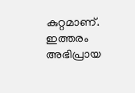കുറ്റമാണ്. ഇത്തരം അഭിപ്രായ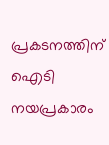പ്രകടനത്തിന് ഐടി നയപ്രകാരം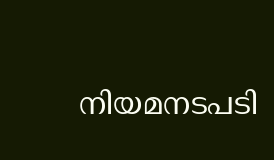നിയമനടപടി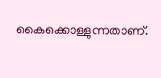കൈക്കൊള്ളുന്നതാണ്.